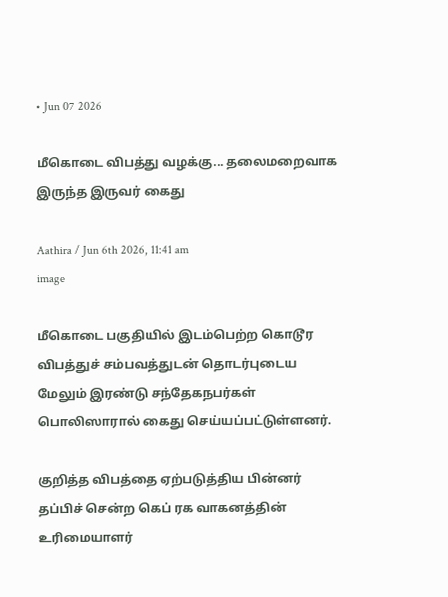• Jun 07 2026

மீகொடை விபத்து வழக்கு... தலைமறைவாக இருந்த இருவர் கைது

Aathira / Jun 6th 2026, 11:41 am
image

மீகொடை பகுதியில் இடம்பெற்ற கொடூர விபத்துச் சம்பவத்துடன் தொடர்புடைய மேலும் இரண்டு சந்தேகநபர்கள் பொலிஸாரால் கைது செய்யப்பட்டுள்ளனர்.

குறித்த விபத்தை ஏற்படுத்திய பின்னர் தப்பிச் சென்ற கெப் ரக வாகனத்தின் உரிமையாளர்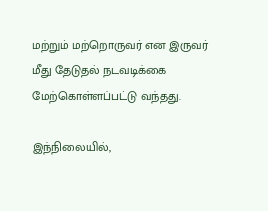மற்றும் மற்றொருவர் என இருவர் மீது தேடுதல் நடவடிக்கை மேற்கொள்ளப்பட்டு வந்தது.

இந்நிலையில்,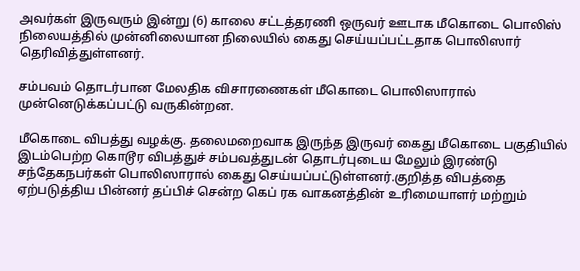அவர்கள் இருவரும் இன்று (6) காலை சட்டத்தரணி ஒருவர் ஊடாக மீகொடை பொலிஸ் நிலையத்தில் முன்னிலையான நிலையில் கைது செய்யப்பட்டதாக பொலிஸார் தெரிவித்துள்ளனர்.

சம்பவம் தொடர்பான மேலதிக விசாரணைகள் மீகொடை பொலிஸாரால் முன்னெடுக்கப்பட்டு வருகின்றன.

மீகொடை விபத்து வழக்கு. தலைமறைவாக இருந்த இருவர் கைது மீகொடை பகுதியில் இடம்பெற்ற கொடூர விபத்துச் சம்பவத்துடன் தொடர்புடைய மேலும் இரண்டு சந்தேகநபர்கள் பொலிஸாரால் கைது செய்யப்பட்டுள்ளனர்.குறித்த விபத்தை ஏற்படுத்திய பின்னர் தப்பிச் சென்ற கெப் ரக வாகனத்தின் உரிமையாளர் மற்றும்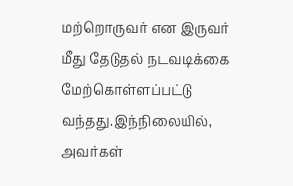மற்றொருவர் என இருவர் மீது தேடுதல் நடவடிக்கை மேற்கொள்ளப்பட்டு வந்தது.இந்நிலையில், அவர்கள்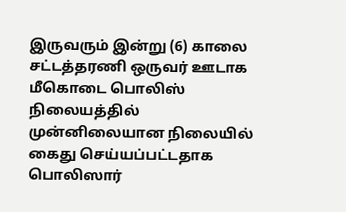இருவரும் இன்று (6) காலை சட்டத்தரணி ஒருவர் ஊடாக மீகொடை பொலிஸ் நிலையத்தில் முன்னிலையான நிலையில் கைது செய்யப்பட்டதாக பொலிஸார்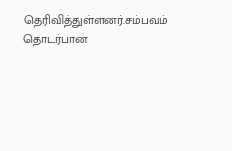தெரிவித்துள்ளனர்.சம்பவம் தொடர்பான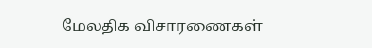மேலதிக விசாரணைகள்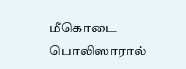மீகொடை பொலிஸாரால்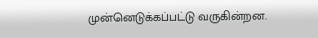முன்னெடுக்கப்பட்டு வருகின்றன.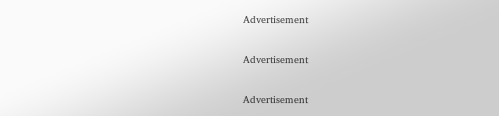Advertisement

Advertisement

Advertisement